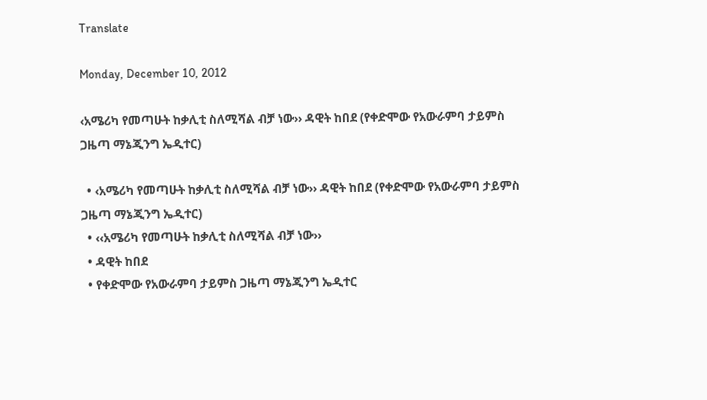Translate

Monday, December 10, 2012

‹አሜሪካ የመጣሁት ከቃሊቲ ስለሚሻል ብቻ ነው›› ዳዊት ከበደ (የቀድሞው የአውራምባ ታይምስ ጋዜጣ ማኔጂንግ ኤዲተር)

  • ‹አሜሪካ የመጣሁት ከቃሊቲ ስለሚሻል ብቻ ነው›› ዳዊት ከበደ (የቀድሞው የአውራምባ ታይምስ ጋዜጣ ማኔጂንግ ኤዲተር)
  • ‹‹አሜሪካ የመጣሁት ከቃሊቲ ስለሚሻል ብቻ ነው››
  • ዳዊት ከበደ
  • የቀድሞው የአውራምባ ታይምስ ጋዜጣ ማኔጂንግ ኤዲተር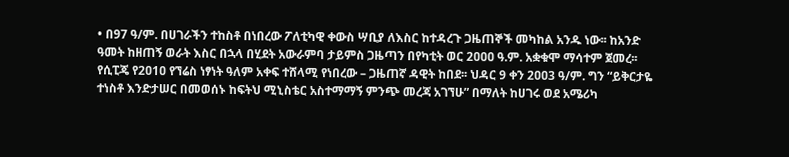• በ97 ዓ/ም. በሀገራችን ተከስቶ በነበረው ፖለቲካዊ ቀውስ ሣቢያ ለእስር ከተዳረጉ ጋዜጠኞች መካከል አንዱ ነው፡፡ ከአንድ ዓመት ከዘጠኝ ወራት እስር በኋላ በሂደት አውራምባ ታይምስ ጋዜጣን በየካቲት ወር 2ዐዐዐ ዓ.ም. አቋቁሞ ማሳተም ጀመረ፡፡ የሲፒጄ የ2ዐ1ዐ የኘሬስ ነፃነት ዓለም አቀፍ ተሸላሚ የነበረው – ጋዜጠኛ ዳዊት ከበደ፡፡ ህዳር 9 ቀን 2ዐዐ3 ዓ/ም. ግን “ይቅርታዬ ተነስቶ እንድታሠር በመወሰኑ ከፍትህ ሚኒስቴር አስተማማኝ ምንጭ መረጃ አገኘሁ” በማለት ከሀገሩ ወደ አሜሪካ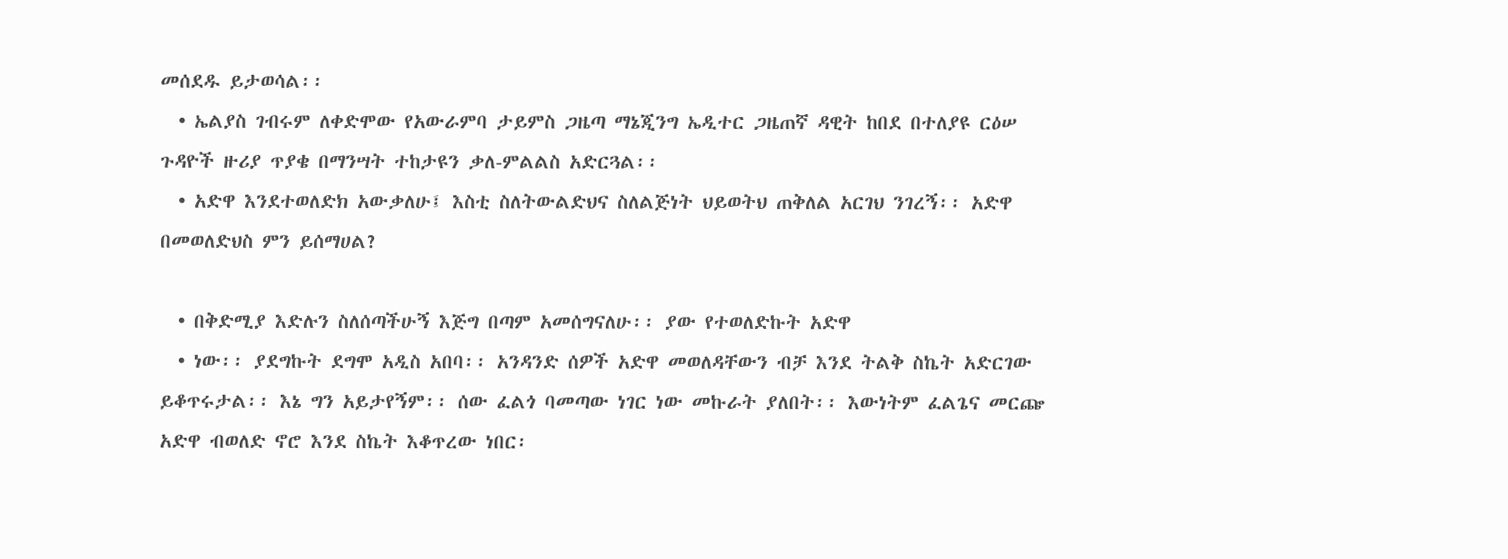መሰደዱ ይታወሳል፡፡
  • ኤልያስ ገብሩም ለቀድሞው የአውራምባ ታይምስ ጋዜጣ ማኔጂንግ ኤዲተር ጋዜጠኛ ዳዊት ከበደ በተለያዩ ርዕሠ ጉዳዮች ዙሪያ ጥያቄ በማንሣት ተከታዩን ቃለ-ምልልስ አድርጓል፡፡
  • አድዋ እንደተወለድክ አውቃለሁ፤ እስቲ ስለትውልድህና ስለልጅነት ህይወትህ ጠቅለል አርገህ ንገረኝ፡፡ አድዋ በመወለድህስ ምን ይሰማሀል?

  • በቅድሚያ እድሉን ስለሰጣችሁኝ እጅግ በጣም አመሰግናለሁ፡፡ ያው የተወለድኩት አድዋ
  • ነው፡፡ ያደግኩት ደግሞ አዲስ አበባ፡፡ አንዳንድ ሰዎች አድዋ መወለዳቸውን ብቻ እንደ ትልቅ ስኬት አድርገው ይቆጥሩታል፡፡ እኔ ግን አይታየኝም፡፡ ሰው ፈልጎ ባመጣው ነገር ነው መኩራት ያለበት፡፡ እውነትም ፈልጌና መርጬ አድዋ ብወለድ ኖሮ እንደ ስኬት እቆጥረው ነበር፡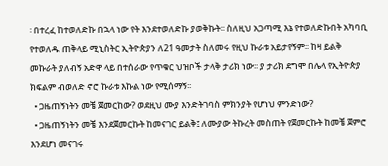፡ በተረፈ ከተወለድኩ በኋላ ነው የት እንደተወለድኩ ያወቅኩት፡፡ ስለዚህ አጋጣሚ እኔ የተወለድኩበት አካባቢ የተወለዱ ጠቅላይ ሚኒስትር ኢትዮጵያን ለ21 ዓመታት ስለመሩ የዚህ ኩራቱ አይታየኝም፡፡ ከዛ ይልቅ መኩራት ያለብኝ አድዋ ላይ በተሰራው የጥቁር ህዝቦች ታላቅ ታሪክ ነው፡፡ ያ ታሪክ ደግሞ በሌላ የኢትዮጵያ ክፍልም ብወለድ ኖሮ ኩራቱ እኩል ነው የሚሰማኝ፡፡
  • ጋዜጠኝነትን መቼ ጀመርከው? ወደዚህ ሙያ እንድትገባስ ምክንያት የሆነህ ምንድነው?
  • ጋዜጠኝነትን መቼ እንደጀመርኩት ከመናገር ይልቅ፤ ለሙያው ትኩረት መስጠት የጀመርኩት ከመቼ ጀምሮ እንደሆነ መናገሩ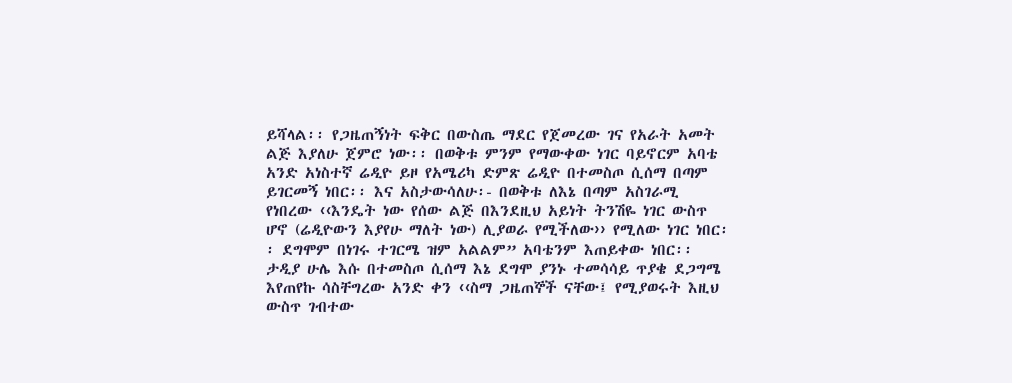ይሻላል፡፡ የጋዜጠኝነት ፍቅር በውስጤ ማደር የጀመረው ገና የአራት አመት ልጅ እያለሁ ጀምሮ ነው፡፡ በወቅቱ ምንም የማውቀው ነገር ባይኖርም አባቴ አንድ አነስተኛ ሬዲዮ ይዞ የአሜሪካ ድምጽ ሬዲዮ በተመስጦ ሲሰማ በጣም ይገርመኝ ነበር፡፡ እና አስታውሳለሁ፡- በወቅቱ ለእኔ በጣም አስገራሚ የነበረው ‹‹እንዴት ነው የሰው ልጅ በእንደዚህ አይነት ትንሽዬ ነገር ውስጥ ሆኖ (ሬዲዮውን እያየሁ ማለት ነው) ሊያወራ የሚችለው›› የሚለው ነገር ነበር፡፡ ደግሞም በነገሩ ተገርሜ ዝም አልልም” አባቴንም እጠይቀው ነበር፡፡ ታዲያ ሁሌ እሱ በተመስጦ ሲሰማ እኔ ደግሞ ያንኑ ተመሳሳይ ጥያቄ ደጋግሜ እየጠየኩ ሳስቸግረው አንድ ቀን ‹‹ስማ ጋዜጠኞች ናቸው፤ የሚያወሩት እዚህ ውስጥ ገብተው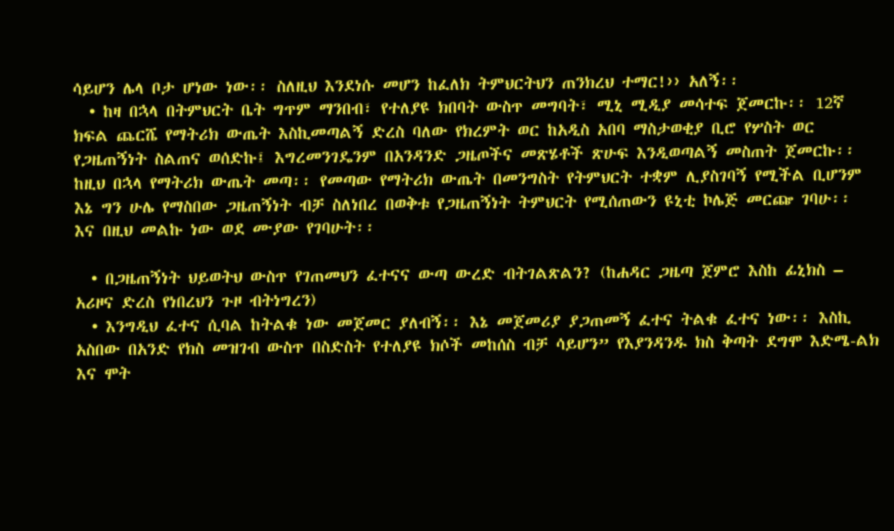ሳይሆን ሌላ ቦታ ሆነው ነው፡፡ ስለዚህ እንደነሱ መሆን ከፈለክ ትምህርትህን ጠንክረህ ተማር!›› አለኝ፡፡
  • ከዛ በኋላ በትምህርት ቤት ግጥም ማንበብ፣ የተለያዩ ክበባት ውስጥ መግባት፣ ሚኒ ሚዲያ መሳተፍ ጀመርኩ፡፡ 12ኛ ክፍል ጨርሼ የማትሪክ ውጤት እስኪመጣልኝ ድረስ ባለው የክረምት ወር ከአዲስ አበባ ማስታወቂያ ቢሮ የሦስት ወር የጋዜጠኝነት ስልጠና ወሰድኩ፤ እግረመንገዴንም በአንዳንድ ጋዜጦችና መጽሄቶች ጽሁፍ እንዲወጣልኝ መስጠት ጀመርኩ፡፡ ከዚህ በኋላ የማትሪክ ውጤት መጣ፡፡ የመጣው የማትሪክ ውጤት በመንግስት የትምህርት ተቋም ሊያስገባኝ የሚችል ቢሆንም እኔ ግን ሁሌ የማስበው ጋዜጠኝነት ብቻ ስለነበረ በወቅቱ የጋዜጠኝነት ትምህርት የሚሰጠውን ዩኒቲ ኮሌጅ መርጬ ገባሁ፡፡ እና በዚህ መልኩ ነው ወደ ሙያው የገባሁት፡፡

  • በጋዜጠኝነት ህይወትህ ውስጥ የገጠመህን ፈተናና ውጣ ውረድ ብትገልጽልን? (ከሐዳር ጋዜጣ ጀምሮ እስከ ፊኒክስ – አሪዞና ድረስ የነበረህን ጉዞ ብትነግረን)
  • እንግዲህ ፈተና ሲባል ከትልቁ ነው መጀመር ያለብኝ፡፡ እኔ መጀመሪያ ያጋጠመኝ ፈተና ትልቁ ፈተና ነው፡፡ እስኪ አስበው በአንድ የክስ መዝገብ ውስጥ በስድስት የተለያዩ ክሶች መከሰስ ብቻ ሳይሆን” የእያንዳንዱ ክስ ቅጣት ደግሞ እድሜ-ልክ እና ሞት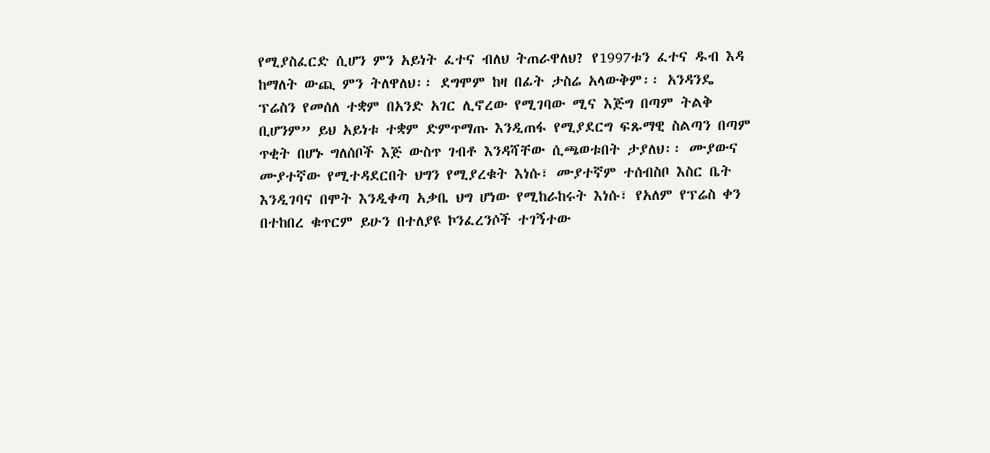የሚያስፈርድ ሲሆን ምን አይነት ፈተና ብለህ ትጠራዋለህ? የ1997ቱን ፈተና ዱብ እዳ ከማለት ውጪ ምን ትለዋለህ፡፡ ደግሞም ከዛ በፊት ታስሬ አላውቅም፡፡ አንዳንዴ ፕሬስን የመሰለ ተቋም በአንድ አገር ሊኖረው የሚገባው ሚና እጅግ በጣም ትልቅ ቢሆንም” ይህ አይነቱ ተቋም ድምጥማጡ እንዲጠፋ የሚያደርግ ፍጹማዊ ስልጣን በጣም ጥቂት በሆኑ ግለሰቦች እጅ ውስጥ ገብቶ እንዳሻቸው ሲጫወቱበት ታያለህ፡፡ ሙያውና ሙያተኛው የሚተዳደርበት ህግን የሚያረቁት እነሱ፣ ሙያተኛም ተሰብስቦ እስር ቤት እንዲገባና በሞት እንዲቀጣ አቃቤ ህግ ሆነው የሚከራከሩት እነሱ፣ የአለም የፕሬስ ቀን በተከበረ ቁጥርም ይሁን በተለያዩ ኮንፈረንሶች ተገኝተው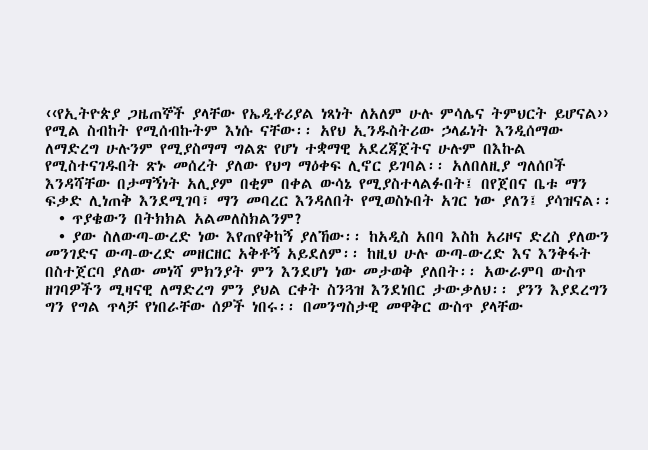‹‹የኢትዮጵያ ጋዜጠኞች ያላቸው የኤዲቶሪያል ነጻነት ለአለም ሁሉ ምሳሌና ትምህርት ይሆናል›› የሚል ስብከት የሚሰብኩትም እነሱ ናቸው፡፡ አየህ ኢንዱስትሪው ኃላፊነት እንዲሰማው ለማድረግ ሁሉንም የሚያስማማ ግልጽ የሆነ ተቋማዊ አደረጃጀትና ሁሉም በእኩል የሚስተናገዱበት ጽኑ መሰረት ያለው የህግ ማዕቀፍ ሊኖር ይገባል፡፡ አለበለዚያ ግለሰቦች እንዳሻቸው በታማኝነት አሊያም በቂም በቀል ውሳኔ የሚያስተላልፉበት፤ በየጀበና ቤቱ ማን ፍቃድ ሊነጠቅ እንደሚገባ፣ ማን መባረር እንዳለበት የሚወስኑበት አገር ነው ያለን፤ ያሳዝናል፡፡
  • ጥያቄውን በትክክል አልመለስክልንም?
  • ያው ስለውጣ-ውረድ ነው እየጠየቅከኝ ያለኸው፡፡ ከአዲስ አበባ እስከ አሪዞና ድረስ ያለውን መንገድና ውጣ-ውረድ መዘርዘር አቅቶኝ አይደለም፡፡ ከዚህ ሁሉ ውጣ-ውረድ እና እንቅፋት በስተጀርባ ያለው መነሻ ምክንያት ምን እንደሆነ ነው መታወቅ ያለበት፡፡ አውራምባ ውስጥ ዘገባዎችን ሚዛናዊ ለማድረግ ምን ያህል ርቀት ስንጓዝ እንደነበር ታውቃለህ፡፡ ያንን እያደረግን ግን የግል ጥላቻ የነበራቸው ሰዎች ነበሩ፡፡ በመንግስታዊ መዋቅር ውስጥ ያላቸው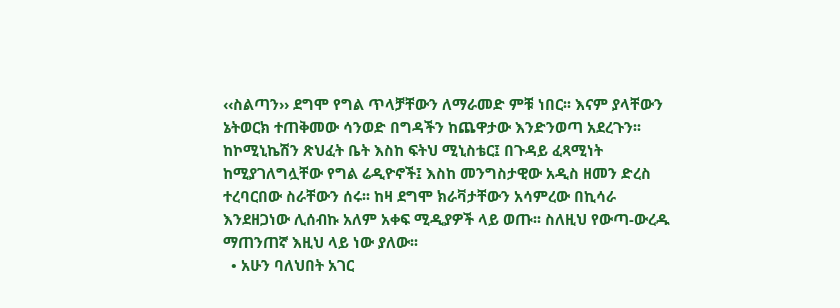‹‹ስልጣን›› ደግሞ የግል ጥላቻቸውን ለማራመድ ምቹ ነበር፡፡ እናም ያላቸውን ኔትወርክ ተጠቅመው ሳንወድ በግዳችን ከጨዋታው እንድንወጣ አደረጉን፡፡ ከኮሚኒኬሽን ጽህፈት ቤት እስከ ፍትህ ሚኒስቴር፤ በጉዳይ ፈጻሚነት ከሚያገለግሏቸው የግል ሬዲዮኖች፤ እስከ መንግስታዊው አዲስ ዘመን ድረስ ተረባርበው ስራቸውን ሰሩ፡፡ ከዛ ደግሞ ክራቫታቸውን አሳምረው በኪሳራ እንደዘጋነው ሊሰብኩ አለም አቀፍ ሚዲያዎች ላይ ወጡ፡፡ ስለዚህ የውጣ-ውረዱ ማጠንጠኛ እዚህ ላይ ነው ያለው፡፡
  • አሁን ባለህበት አገር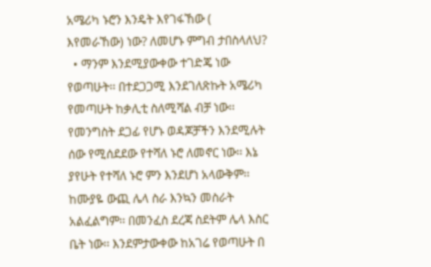አሜሪካ ኑሮን እንዴት እየገፋኸው ( እየመራኸው) ነው? ለመሆኑ ምግብ ታበስላለህ?
  • ማንም እንደሚያውቀው ተገድጄ ነው የወጣሁት፡፡ በተደጋጋሚ እንደገለጽኩት አሜሪካ የመጣሁት ከቃሊቲ ስለሚሻል ብቻ ነው፡፡ የመንግስት ደጋፊ የሆኑ ወዳጆቻችን እንደሚሉት ሰው የሚሰደደው የተሻለ ኑሮ ለመኖር ነው፡፡ እኔ ያየሁት የተሻለ ኑሮ ምን እንደሆነ አላውቅም፡፡ ከሙያዬ ውጪ ሌላ ስራ እንኳን መስራት አልፈልግም፡፡ በመንፈስ ደረጃ ስደትም ሌላ እስር ቤት ነው፡፡ እንደምታውቀው ከአገሬ የወጣሁት በ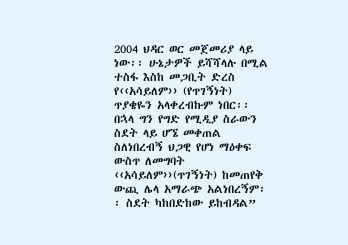2004 ህዳር ወር መጀመሪያ ላይ ነው፡፡ ሁኔታዎች ይሻሻላሉ በሚል ተስፋ እስከ መጋቢት ድረስ የ‹‹አሳይለም›› (የጥገኝነት) ጥያቄዬን አላቀረብኩም ነበር፡፡ በኋላ ግን የግድ የሚዲያ ስራውን ስደት ላይ ሆኜ መቀጠል ስለነበረብኝ ህጋዊ የሆነ ማዕቀፍ ውስጥ ለመግባት ‹‹አሳይለም››(ጥገኝነት) ከመጠየቅ ውጪ ሌላ አማራጭ አልነበረኝም፡፡ ስደት ካከበድከው ይከብዳል”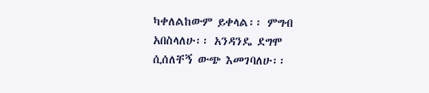ካቀለልከውም ይቀላል፡፡ ምግብ አበስላለሁ፡፡ አንዳንዴ ደግሞ ሲሰለቸኝ ውጭ እመገባለሁ፡፡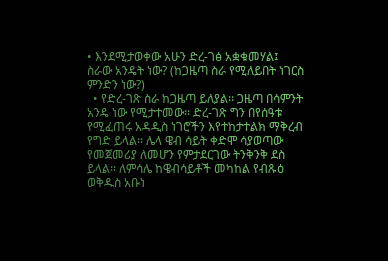• እንደሚታወቀው አሁን ድረ-ገፅ አቋቁመሃል፤ ስራው አንዴት ነው? (ከጋዜጣ ስራ የሚለይበት ነገርስ ምንድን ነው?)
  • የድረ-ገጽ ስራ ከጋዜጣ ይለያል፡፡ ጋዜጣ በሳምንት አንዴ ነው የሚታተመው፡፡ ድረ-ገጽ ግን በየሰዓቱ የሚፈጠሩ አዳዲስ ነገሮችን እየተከታተልክ ማቅረብ የግድ ይላል፡፡ ሌላ ዌብ ሳይት ቀድሞ ሳያወጣው የመጀመሪያ ለመሆን የምታደርገው ትንቅንቅ ደስ ይላል፡፡ ለምሳሌ ከዌብሳይቶች መካከል የብጹዕ ወቅዱስ አቡነ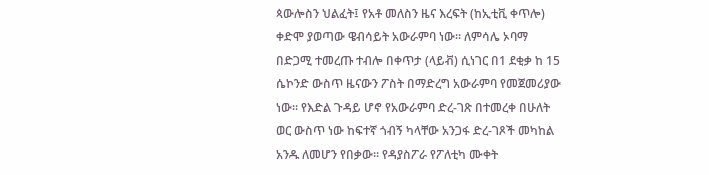ጳውሎስን ህልፈት፤ የአቶ መለስን ዜና እረፍት (ከኢቲቪ ቀጥሎ) ቀድሞ ያወጣው ዌብሳይት አውራምባ ነው፡፡ ለምሳሌ ኦባማ በድጋሚ ተመረጡ ተብሎ በቀጥታ (ላይቭ) ሲነገር በ1 ደቂቃ ከ 15 ሴኮንድ ውስጥ ዜናውን ፖስት በማድረግ አውራምባ የመጀመሪያው ነው፡፡ የእድል ጉዳይ ሆኖ የአውራምባ ድረ-ገጽ በተመረቀ በሁለት ወር ውስጥ ነው ከፍተኛ ጎብኝ ካላቸው አንጋፋ ድረ-ገጾች መካከል አንዱ ለመሆን የበቃው፡፡ የዳያስፖራ የፖለቲካ ሙቀት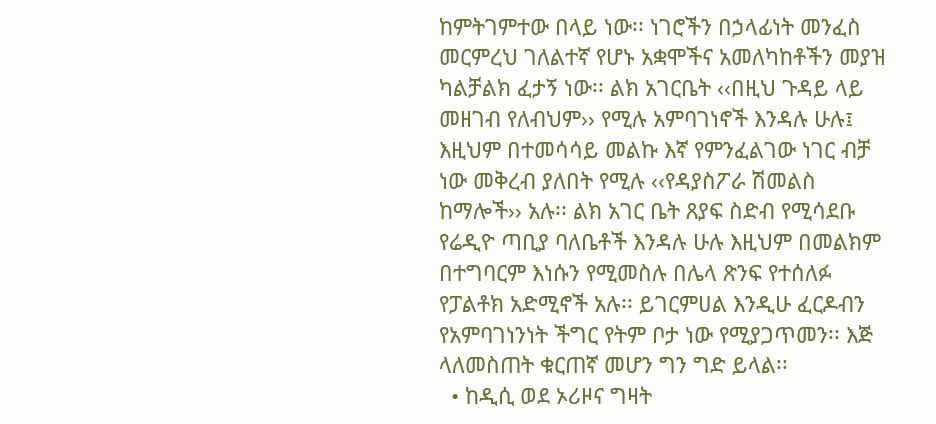ከምትገምተው በላይ ነው፡፡ ነገሮችን በኃላፊነት መንፈስ መርምረህ ገለልተኛ የሆኑ አቋሞችና አመለካከቶችን መያዝ ካልቻልክ ፈታኝ ነው፡፡ ልክ አገርቤት ‹‹በዚህ ጉዳይ ላይ መዘገብ የለብህም›› የሚሉ አምባገነኖች እንዳሉ ሁሉ፤ እዚህም በተመሳሳይ መልኩ እኛ የምንፈልገው ነገር ብቻ ነው መቅረብ ያለበት የሚሉ ‹‹የዳያስፖራ ሽመልስ ከማሎች›› አሉ፡፡ ልክ አገር ቤት ጸያፍ ስድብ የሚሳደቡ የሬዲዮ ጣቢያ ባለቤቶች እንዳሉ ሁሉ እዚህም በመልክም በተግባርም እነሱን የሚመስሉ በሌላ ጽንፍ የተሰለፉ የፓልቶክ አድሚኖች አሉ፡፡ ይገርምሀል እንዲሁ ፈርዶብን የአምባገነንነት ችግር የትም ቦታ ነው የሚያጋጥመን፡፡ እጅ ላለመስጠት ቁርጠኛ መሆን ግን ግድ ይላል፡፡
  • ከዲሲ ወደ ኦሪዞና ግዛት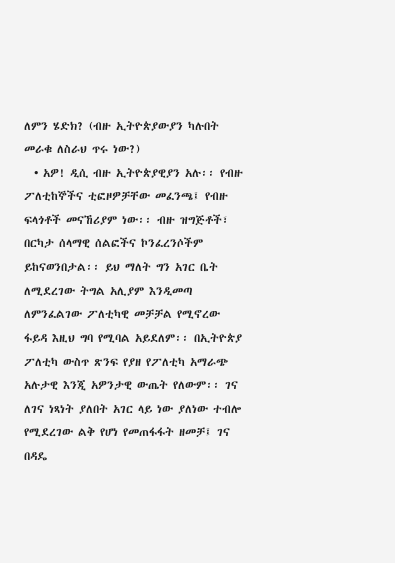ለምን ሄድክ? (ብዙ ኢትዮጵያውያን ካሉበት መራቁ ለስራህ ጥሩ ነው?)
  • አዎ! ዲሲ ብዙ ኢትዮጵያዊያን አሉ፡፡ የብዙ ፖለቲከኞችና ቲፎዞዎቻቸው መፈንጫ፤ የብዙ ፍላጎቶች መናኸሪያም ነው፡፡ ብዙ ዝግጅቶች፣ በርካታ ሰላማዊ ሰልፎችና ኮንፈረንሶችም ይከናወንበታል፡፡ ይህ ማለት ግን አገር ቤት ለሚደረገው ትግል አሊያም እንዲመጣ ለምንፈልገው ፖለቲካዊ መቻቻል የሚኖረው ፋይዳ እዚህ ግባ የሚባል አይደለም፡፡ በኢትዮጵያ ፖለቲካ ውስጥ ጽንፍ የያዘ የፖለቲካ አማራጭ አሉታዊ እንጂ አዎንታዊ ውጤት የለውም፡፡ ገና ለገና ነጻነት ያለበት አገር ላይ ነው ያለነው ተብሎ የሚደረገው ልቅ የሆነ የመጠፋፋት ዘመቻ፤ ገና በዳዴ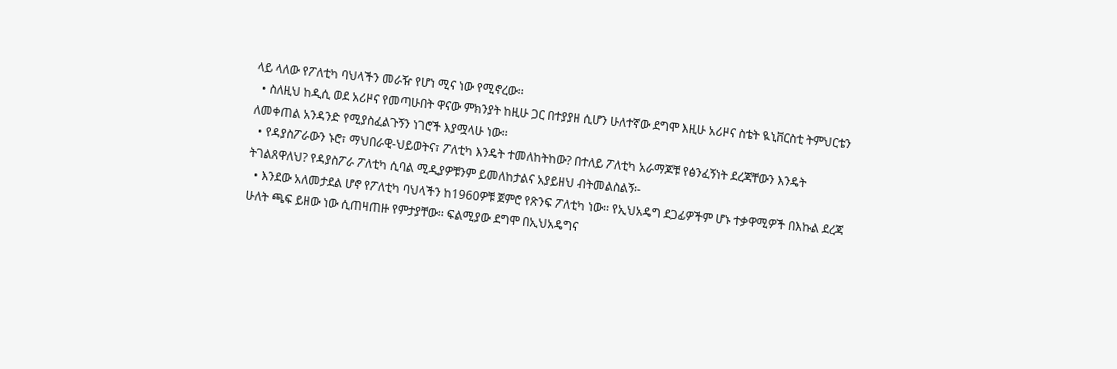ላይ ላለው የፖለቲካ ባህላችን መራዥ የሆነ ሚና ነው የሚኖረው፡፡
  • ስለዚህ ከዲሲ ወደ አሪዞና የመጣሁበት ዋናው ምክንያት ከዚሁ ጋር በተያያዘ ሲሆን ሁለተኛው ደግሞ እዚሁ አሪዞና ስቴት ዪኒቨርስቲ ትምህርቴን ለመቀጠል አንዳንድ የሚያስፈልጉኝን ነገሮች እያሟላሁ ነው፡፡
  • የዳያስፖራውን ኑሮ፣ ማህበራዊ-ህይወትና፣ ፖለቲካ እንዴት ተመለከትከው? በተለይ ፖለቲካ አራማጆቹ የፅንፈኝነት ደረጃቸውን እንዴት ትገልጸዋለህ? የዳያስፖራ ፖለቲካ ሲባል ሚዲያዎቹንም ይመለከታልና አያይዘህ ብትመልስልኝ፡-
  • እንደው አለመታደል ሆኖ የፖለቲካ ባህላችን ከ1960ዎቹ ጀምሮ የጽንፍ ፖለቲካ ነው፡፡ የኢህአዴግ ደጋፊዎችም ሆኑ ተቃዋሚዎች በእኩል ደረጃ ሁለት ጫፍ ይዘው ነው ሲጠዛጠዙ የምታያቸው፡፡ ፍልሚያው ደግሞ በኢህአዴግና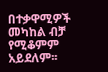በተቃዋሚዎች መካከል ብቻ የሚቆምም አይደለም፡፡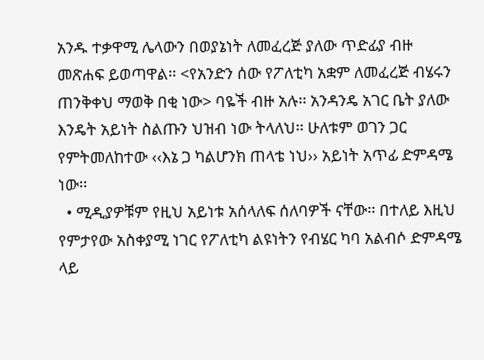አንዱ ተቃዋሚ ሌላውን በወያኔነት ለመፈረጅ ያለው ጥድፊያ ብዙ መጽሐፍ ይወጣዋል፡፡ <የአንድን ሰው የፖለቲካ አቋም ለመፈረጅ ብሄሩን ጠንቅቀህ ማወቅ በቂ ነው> ባዬች ብዙ አሉ፡፡ አንዳንዴ አገር ቤት ያለው እንዴት አይነት ስልጡን ህዝብ ነው ትላለህ፡፡ ሁለቱም ወገን ጋር የምትመለከተው ‹‹እኔ ጋ ካልሆንክ ጠላቴ ነህ›› አይነት አጥፊ ድምዳሜ ነው፡፡
  • ሚዲያዎቹም የዚህ አይነቱ አሰላለፍ ሰለባዎች ናቸው፡፡ በተለይ እዚህ የምታየው አስቀያሚ ነገር የፖለቲካ ልዩነትን የብሄር ካባ አልብሶ ድምዳሜ ላይ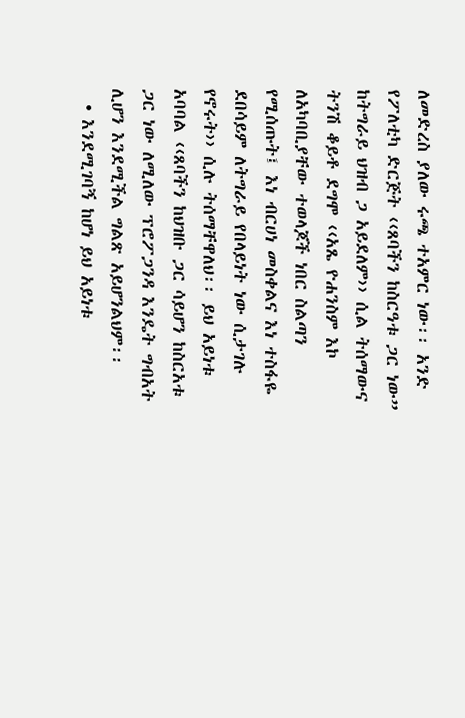ለመድረስ ያለው ሩጫ ተአምር ነው፡፡ አንድ የፖለቲካ ድርጅት ‹‹ጸባችን ከስርዓቱ ጋር ነው” ከትግራይ ህዝብ ጋ አይደለም›› ሲል ትሰማውና ትንሽ ቆይቶ ደግሞ ‹‹አጼ ዮሐንስም እኮ ለአካባቢያቸው ተወላጆች ነበር ስልጣን የሚሰጡት፤ እነ ብርሀነ መስቀልና እነ ተስፋዬ ደበሳይም ለትግራይ የበላይነት ነው ሲታገሉ የኖሩት›› ሲሉ ትሰማቸዋለህ፡፡ ይህ አይነቱ አባባል ‹‹ጸባችን ከህዝቡ ጋር ሳይሆን ከስርአቱ ጋር ነው ለሚለው ፕሮፖጋንዳ እንዴት ግብአት ሊሆን እንደሚችል ግልጽ አይሆንልህም፡፡
  • እንደሚገባኝ ከሆነ ይህ አይነቱ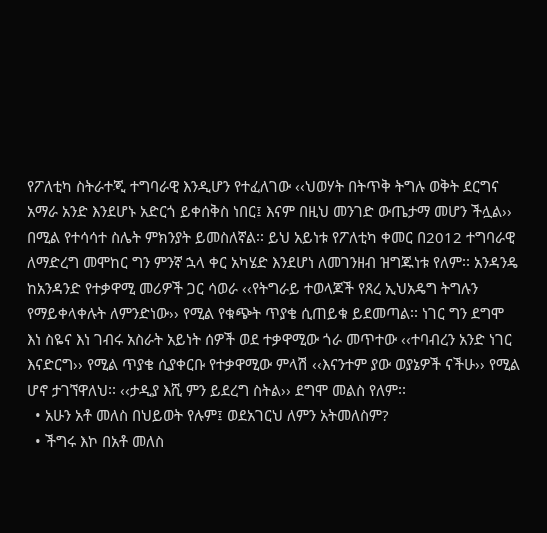የፖለቲካ ስትራተጂ ተግባራዊ እንዲሆን የተፈለገው ‹‹ህወሃት በትጥቅ ትግሉ ወቅት ደርግና አማራ አንድ እንደሆኑ አድርጎ ይቀሰቅስ ነበር፤ እናም በዚህ መንገድ ውጤታማ መሆን ችሏል›› በሚል የተሳሳተ ስሌት ምክንያት ይመስለኛል፡፡ ይህ አይነቱ የፖለቲካ ቀመር በ2012 ተግባራዊ ለማድረግ መሞከር ግን ምንኛ ኋላ ቀር አካሄድ እንደሆነ ለመገንዘብ ዝግጁነቱ የለም፡፡ አንዳንዴ ከአንዳንድ የተቃዋሚ መሪዎች ጋር ሳወራ ‹‹የትግራይ ተወላጆች የጸረ ኢህአዴግ ትግሉን የማይቀላቀሉት ለምንድነው›› የሚል የቁጭት ጥያቄ ሲጠይቁ ይደመጣል፡፡ ነገር ግን ደግሞ እነ ስዬና እነ ገብሩ አስራት አይነት ሰዎች ወደ ተቃዋሚው ጎራ መጥተው ‹‹ተባብረን አንድ ነገር እናድርግ›› የሚል ጥያቄ ሲያቀርቡ የተቃዋሚው ምላሽ ‹‹እናንተም ያው ወያኔዎች ናችሁ›› የሚል ሆኖ ታገኘዋለህ፡፡ ‹‹ታዲያ እሺ ምን ይደረግ ስትል›› ደግሞ መልስ የለም፡፡
  • አሁን አቶ መለስ በህይወት የሉም፤ ወደአገርህ ለምን አትመለስም?
  • ችግሩ እኮ በአቶ መለስ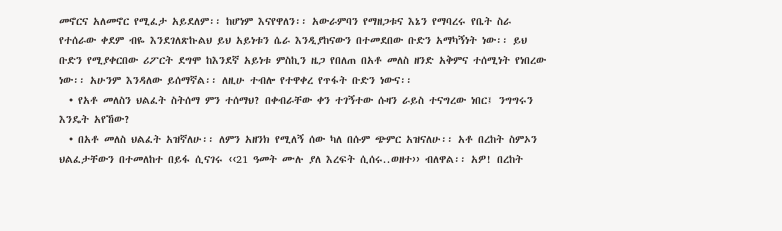መኖርና አለመኖር የሚፈታ አይደለም፡፡ ከሆነም እናየዋለን፡፡ አውራምባን የማዘጋቱና እኔን የማባረሩ የቤት ስራ የተሰራው ቀደም ብዬ እንደገለጽኩልህ ይህ አይነቱን ሴራ እንዲያከናውን በተመደበው ቡድን አማካኝነት ነው፡፡ ይህ ቡድን የሚያቀርበው ሪፖርት ደግሞ ከእንደኛ አይነቱ ምስኪን ዜጋ የበለጠ በአቶ መለስ ዘንድ አቅምና ተሰሚነት የነበረው ነው፡፡ አሁንም እንዳለው ይሰማኛል፡፡ ለዚሁ ተብሎ የተዋቀረ የጥፋት ቡድን ነውና፡፡
  • የአቶ መለስን ህልፈት ስትሰማ ምን ተሰማህ? በቀብራቸው ቀን ተገኝተው ሱዛን ራይስ ተናግረው ነበር፤ ንግግሩን እንዴት አየኸው?
  • በአቶ መለስ ህልፈት አዝኛለሁ፡፡ ለምን አዘንክ የሚለኝ ሰው ካለ በሱም ጭምር አዝናለሁ፡፡ አቶ በረከት ስምኦን ህልፈታቸውን በተመለከተ በይፋ ሲናገሩ ‹‹21 ዓመት ሙሉ ያለ እረፍት ሲሰሩ..ወዘተ›› ብለዋል፡፡ አዎ! በረከት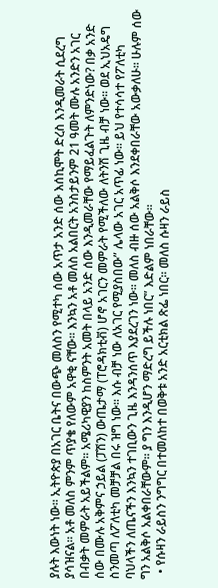ያሉት እውነት ነው፡፡ ኢትዮጵያ በአገር ቤትና በውጭ መለስን የሚተካ ሰው አጥታ አንድ ሰው እሰኪሞት ድረስ እንዲመራት ሲደረግ ያሳዝናል፡፡ አቶ መለስ ምንም ጥያቄ የለውም አዋቂ ናቸው፡፡ እንኳን አቶ መለስ አልበርት አንስታይንም 21 ዓመት ሙሉ አንድን አገር በብቃት መምራት አይችልም፡፡ አሜሪካዊያን ከስምንት አመት በላይ አንድ ሰው እንዲመራቸው የማይፈልጉት ለምንድነው? በቃ አንድ ሰው በሙሉ አቅምና ኃይል (ፓሽን) ውጤታማ (ፐሮዳክቲቭ) ሆኖ አገርን መምራት የሚችለው ለትንሽ ጊዜ ብቻ ነው፡፡ ወደ ኢህአዴግ ስንመጣ ለፖለቲካ መቻቻል በሩ ዝግ ነው፡፡ እሱ ብቻ ነው ለአገር የሚያስበው” ሌላው አገር አጥፊ ነው፡፡ ይህ የተሳሳተ የፖለቲካ ባህላችን ለጤናችን እንኳን ተገቢውን ጊዜ እንዳንሰጥ እያደረገን ነው፡፡ መለስ ብዙ ሰው አልቅሶ እንደቀበራቸው አውቃለሁ፡፡ ሁሉም ሰው ግን አልቅሶ አልቀበራቸውም፡፡ ያ ግን እንዲሆን ማድረግ ይችሉ ነበር” እድልም ነበራቸው፡፡
  • የሱዛን ራይስን ንግግር በተመለከተ በወቅቱ አንድ አርቲክል ጽፌ ነበር፡፡ መለስ ሱዛን ራይስ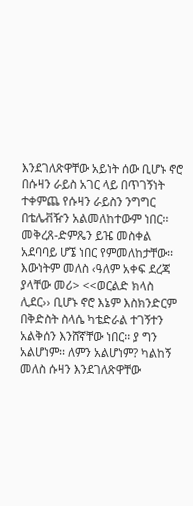እንደገለጽዋቸው አይነት ሰው ቢሆኑ ኖሮ በሱዛን ራይስ አገር ላይ በጥገኝነት ተቀምጨ የሱዛን ራይስን ንግግር በቴሌቭዥን አልመለከተውም ነበር፡፡ መቅረጸ-ድምጼን ይዤ መስቀል አደባባይ ሆኜ ነበር የምመለከታቸው፡፡ እውነትም መለስ ‹ዓለም አቀፍ ደረጃ ያላቸው መሪ> <<ወርልድ ክላስ ሊደር›› ቢሆኑ ኖሮ እኔም እስክንድርም በቅድስት ስላሴ ካቴድራል ተገኝተን አልቅሰን እንሸኛቸው ነበር፡፡ ያ ግን አልሆነም፡፡ ለምን አልሆነም? ካልከኝ መለስ ሱዛን እንደገለጽዋቸው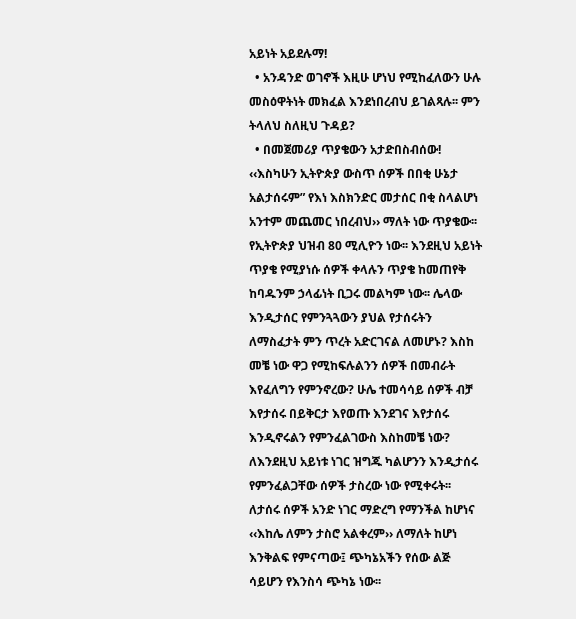አይነት አይደሉማ!
  • አንዳንድ ወገኖች እዚሁ ሆነህ የሚከፈለውን ሁሉ መስዕዋትነት መክፈል እንደነበረብህ ይገልጻሉ፡፡ ምን ትላለህ ስለዚህ ጉዳይ?
  • በመጀመሪያ ጥያቄውን አታድበስብሰው! ‹‹እስካሁን ኢትዮጵያ ውስጥ ሰዎች በበቂ ሁኔታ አልታሰሩም” የእነ እስክንድር መታሰር በቂ ስላልሆነ አንተም መጨመር ነበረብህ›› ማለት ነው ጥያቄው፡፡ የኢትዮጵያ ህዝብ 80 ሚሊዮን ነው፡፡ እንደዚህ አይነት ጥያቄ የሚያነሱ ሰዎች ቀላሉን ጥያቄ ከመጠየቅ ከባዱንም ኃላፊነት ቢጋሩ መልካም ነው፡፡ ሌላው እንዲታሰር የምንጓጓውን ያህል የታሰሩትን ለማስፈታት ምን ጥረት አድርገናል ለመሆኑ? እስከ መቼ ነው ዋጋ የሚከፍሉልንን ሰዎች በመብራት እየፈለግን የምንኖረው? ሁሌ ተመሳሳይ ሰዎች ብቻ እየታሰሩ በይቅርታ እየወጡ እንደገና እየታሰሩ እንዲኖሩልን የምንፈልገውስ እስከመቼ ነው? ለእንደዚህ አይነቱ ነገር ዝግጁ ካልሆንን እንዲታሰሩ የምንፈልጋቸው ሰዎች ታስረው ነው የሚቀሩት፡፡ ለታሰሩ ሰዎች አንድ ነገር ማድረግ የማንችል ከሆነና ‹‹እከሌ ለምን ታስሮ አልቀረም›› ለማለት ከሆነ እንቅልፍ የምናጣው፤ ጭካኔአችን የሰው ልጅ ሳይሆን የእንስሳ ጭካኔ ነው፡፡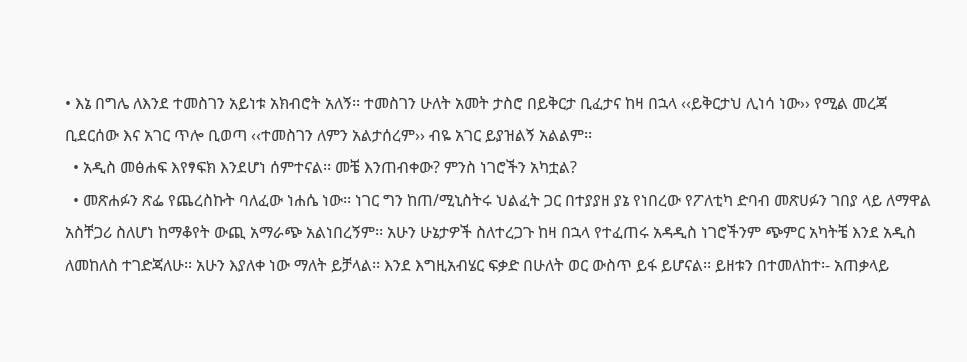• እኔ በግሌ ለእንደ ተመስገን አይነቱ አክብሮት አለኝ፡፡ ተመስገን ሁለት አመት ታስሮ በይቅርታ ቢፈታና ከዛ በኋላ ‹‹ይቅርታህ ሊነሳ ነው›› የሚል መረጃ ቢደርሰው እና አገር ጥሎ ቢወጣ ‹‹ተመስገን ለምን አልታሰረም›› ብዬ አገር ይያዝልኝ አልልም፡፡
  • አዲስ መፅሐፍ እየፃፍክ እንደሆነ ሰምተናል፡፡ መቼ እንጠብቀው? ምንስ ነገሮችን አካቷል?
  • መጽሐፉን ጽፌ የጨረስኩት ባለፈው ነሐሴ ነው፡፡ ነገር ግን ከጠ/ሚኒስትሩ ህልፈት ጋር በተያያዘ ያኔ የነበረው የፖለቲካ ድባብ መጽሀፉን ገበያ ላይ ለማዋል አስቸጋሪ ስለሆነ ከማቆየት ውጪ አማራጭ አልነበረኝም፡፡ አሁን ሁኔታዎች ስለተረጋጉ ከዛ በኋላ የተፈጠሩ አዳዲስ ነገሮችንም ጭምር አካትቼ እንደ አዲስ ለመከለስ ተገድጃለሁ፡፡ አሁን እያለቀ ነው ማለት ይቻላል፡፡ እንደ እግዚአብሄር ፍቃድ በሁለት ወር ውስጥ ይፋ ይሆናል፡፡ ይዘቱን በተመለከተ፡- አጠቃላይ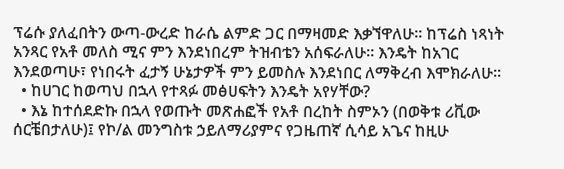ፕሬሱ ያለፈበትን ውጣ-ውረድ ከራሴ ልምድ ጋር በማዛመድ እቃኘዋለሁ፡፡ ከፕሬስ ነጻነት አንጻር የአቶ መለስ ሚና ምን እንደነበረም ትዝብቴን አሰፍራለሁ፡፡ እንዴት ከአገር እንደወጣሁ፣ የነበሩት ፈታኝ ሁኔታዎች ምን ይመስሉ እንደነበር ለማቅረብ እሞክራለሁ፡፡
  • ከሀገር ከወጣህ በኋላ የተጻፉ መፅሀፍትን እንዴት አየሃቸው?
  • እኔ ከተሰደድኩ በኋላ የወጡት መጽሐፎች የአቶ በረከት ስምኦን (በወቅቱ ሪቪው ሰርቼበታለሁ)፤ የኮ/ል መንግስቱ ኃይለማሪያምና የጋዜጠኛ ሲሳይ አጌና ከዚሁ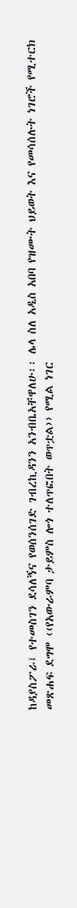ከዳያስፖራ፤ የተመስገን ደሳለኝና የወሰንሰገድ ገብረኪዳንን አንብቤአቸዋለሁ፡፡ ሌላ ስለ አዲስ አበባ የዝሙት ህይወት እና የመሳሰሉት ነገሮች የሚተርክ መጽሐፍ ደግሞ ‹‹የአውራምባ ታይምስ ሎጎ ተለጥፎበት ወጥቷል›› የሚል ነገር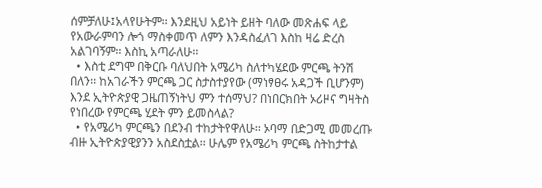ሰምቻለሁ፤አላየሁትም፡፡ እንደዚህ አይነት ይዘት ባለው መጽሐፍ ላይ የአውራምባን ሎጎ ማስቀመጥ ለምን እንዳስፈለገ እስከ ዛሬ ድረስ አልገባኝም፡፡ እስኪ አጣራለሁ፡፡
  • እስቲ ደግሞ በቅርቡ ባለህበት አሜሪካ ስለተካሄደው ምርጫ ትንሽ በለን፡፡ ከአገራችን ምርጫ ጋር ስታስተያየው (ማነፃፀሩ አዳጋች ቢሆንም) እንደ ኢትዮጵያዊ ጋዜጠኝነትህ ምን ተሰማህ? በነበርክበት ኦሪዞና ግዛትስ የነበረው የምርጫ ሂደት ምን ይመስላል?
  • የአሜሪካ ምርጫን በደንብ ተከታትየዋለሁ፡፡ ኦባማ በድጋሚ መመረጡ ብዙ ኢትዮጵያዊያንን አስደስቷል፡፡ ሁሌም የአሜሪካ ምርጫ ስትከታተል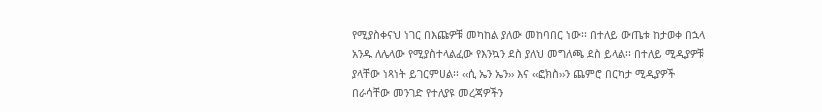የሚያስቀናህ ነገር በእጩዎቹ መካከል ያለው መከባበር ነው፡፡ በተለይ ውጤቱ ከታወቀ በኋላ አንዱ ለሌላው የሚያስተላልፈው የእንኳን ደስ ያለህ መግለጫ ደስ ይላል፡፡ በተለይ ሚዲያዎቹ ያላቸው ነጻነት ይገርምሀል፡፡ ‹‹ሲ ኤን ኤን›› እና ‹‹ፎክስ››ን ጨምሮ በርካታ ሚዲያዎች በራሳቸው መንገድ የተለያዩ መረጃዎችን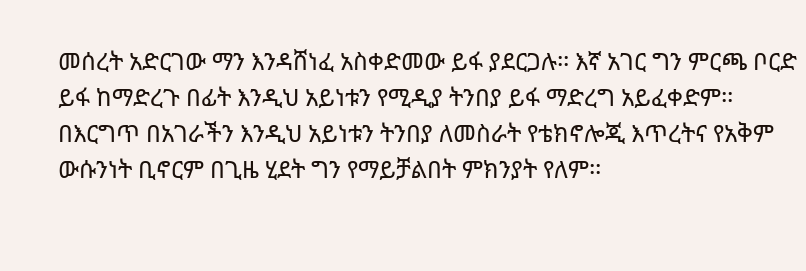መሰረት አድርገው ማን እንዳሸነፈ አስቀድመው ይፋ ያደርጋሉ፡፡ እኛ አገር ግን ምርጫ ቦርድ ይፋ ከማድረጉ በፊት እንዲህ አይነቱን የሚዲያ ትንበያ ይፋ ማድረግ አይፈቀድም፡፡ በእርግጥ በአገራችን እንዲህ አይነቱን ትንበያ ለመስራት የቴክኖሎጂ እጥረትና የአቅም ውሱንነት ቢኖርም በጊዜ ሂደት ግን የማይቻልበት ምክንያት የለም፡፡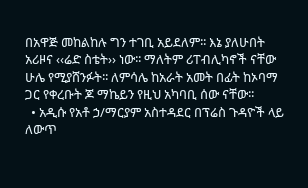በአዋጅ መከልከሉ ግን ተገቢ አይደለም፡፡ እኔ ያለሁበት አሪዞና ‹‹ሬድ ስቴት›› ነው፡፡ ማለትም ሪፐብሊካኖች ናቸው ሁሌ የሚያሸንፉት፡፡ ለምሳሌ ከአራት አመት በፊት ከኦባማ ጋር የቀረቡት ጆ ማኬይን የዚህ አካባቢ ሰው ናቸው፡፡
  • አዲሱ የአቶ ኃ/ማርያም አስተዳደር በፕሬስ ጉዳዮች ላይ ለውጥ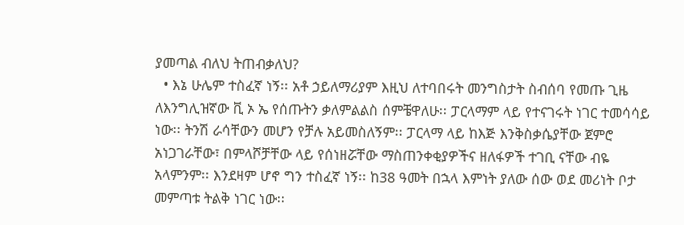ያመጣል ብለህ ትጠብቃለህ?
  • እኔ ሁሌም ተስፈኛ ነኝ፡፡ አቶ ኃይለማሪያም እዚህ ለተባበሩት መንግስታት ስብሰባ የመጡ ጊዜ ለእንግሊዝኛው ቪ ኦ ኤ የሰጡትን ቃለምልልስ ሰምቼዋለሁ፡፡ ፓርላማም ላይ የተናገሩት ነገር ተመሳሳይ ነው፡፡ ትንሽ ራሳቸውን መሆን የቻሉ አይመስለኝም፡፡ ፓርላማ ላይ ከእጅ እንቅስቃሴያቸው ጀምሮ አነጋገራቸው፣ በምላሾቻቸው ላይ የሰነዘሯቸው ማስጠንቀቂያዎችና ዘለፋዎች ተገቢ ናቸው ብዬ አላምንም፡፡ እንደዛም ሆኖ ግን ተስፈኛ ነኝ፡፡ ከ38 ዓመት በኋላ እምነት ያለው ሰው ወደ መሪነት ቦታ መምጣቱ ትልቅ ነገር ነው፡፡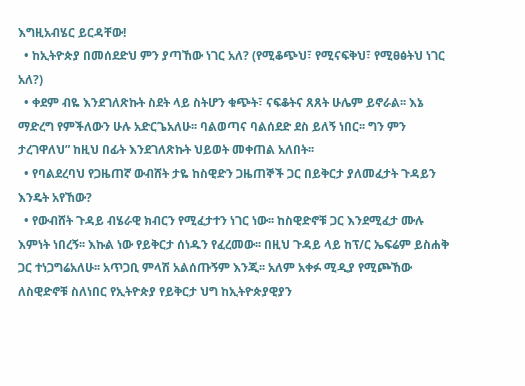እግዚአብሄር ይርዳቸው!
  • ከኢትዮጵያ በመሰደድህ ምን ያጣኸው ነገር አለ? (የሚቆጭህ፣ የሚናፍቅህ፣ የሚፀፅትህ ነገር አለ?)
  • ቀደም ብዬ እንደገለጽኩት ስደት ላይ ስትሆን ቁጭት፣ ናፍቆትና ጸጸት ሁሌም ይኖራል፡፡ እኔ ማድረግ የምችለውን ሁሉ አድርጌአለሁ፡፡ ባልወጣና ባልሰደድ ደስ ይለኝ ነበር፡፡ ግን ምን ታረገዋለህ” ከዚህ በፊት እንደገለጽኩት ህይወት መቀጠል አለበት፡፡
  • የባልደረባህ የጋዜጠኛ ውብሸት ታዬ ከስዊድን ጋዜጠኞች ጋር በይቅርታ ያለመፈታት ጉዳይን እንዴት አየኸው?
  • የውብሸት ጉዳይ ብሄራዊ ክብርን የሚፈታተን ነገር ነው፡፡ ከስዊድኖቹ ጋር እንደሚፈታ ሙሉ እምነት ነበረኝ፡፡ እኩል ነው የይቅርታ ሰነዱን የፈረመው፡፡ በዚህ ጉዳይ ላይ ከፕ/ር ኤፍሬም ይስሐቅ ጋር ተነጋግሬአለሁ፡፡ አጥጋቢ ምላሽ አልሰጡኝም እንጂ፡፡ አለም አቀፉ ሚዲያ የሚጮኸው ለስዊድኖቹ ስለነበር የኢትዮጵያ የይቅርታ ህግ ከኢትዮጵያዊያን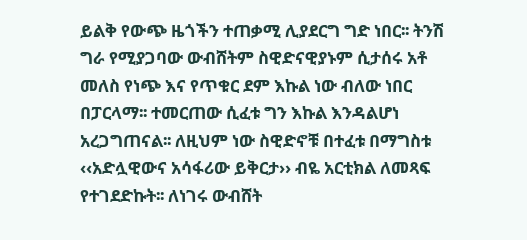ይልቅ የውጭ ዜጎችን ተጠቃሚ ሊያደርግ ግድ ነበር፡፡ ትንሽ ግራ የሚያጋባው ውብሸትም ስዊድናዊያኑም ሲታሰሩ አቶ መለስ የነጭ እና የጥቁር ደም እኩል ነው ብለው ነበር በፓርላማ፡፡ ተመርጠው ሲፈቱ ግን እኩል እንዳልሆነ አረጋግጠናል፡፡ ለዚህም ነው ስዊድኖቹ በተፈቱ በማግስቱ ‹‹አድሏዊውና አሳፋሪው ይቅርታ›› ብዬ አርቲክል ለመጻፍ የተገደድኩት፡፡ ለነገሩ ውብሸት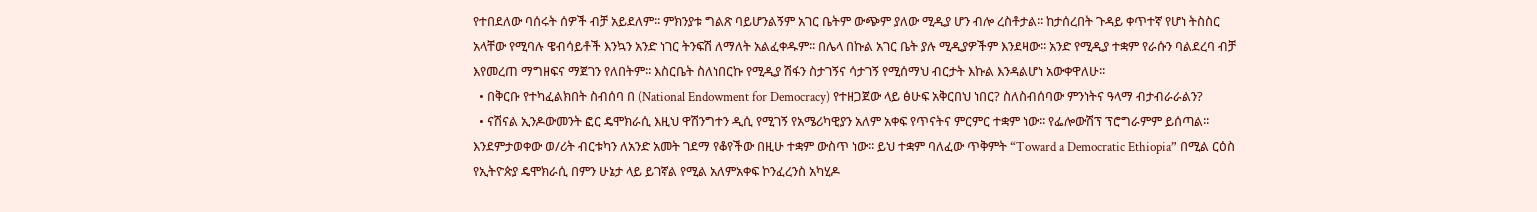የተበደለው ባሰሩት ሰዎች ብቻ አይደለም፡፡ ምክንያቱ ግልጽ ባይሆንልኝም አገር ቤትም ውጭም ያለው ሚዲያ ሆን ብሎ ረስቶታል፡፡ ከታሰረበት ጉዳይ ቀጥተኛ የሆነ ትስስር አላቸው የሚባሉ ዌብሳይቶች እንኳን አንድ ነገር ትንፍሽ ለማለት አልፈቀዱም፡፡ በሌላ በኩል አገር ቤት ያሉ ሚዲያዎችም እንደዛው፡፡ አንድ የሚዲያ ተቋም የራሱን ባልደረባ ብቻ እየመረጠ ማግዘፍና ማጀገን የለበትም፡፡ እስርቤት ስለነበርኩ የሚዲያ ሽፋን ስታገኝና ሳታገኝ የሚሰማህ ብርታት እኩል እንዳልሆነ አውቀዋለሁ፡፡
  • በቅርቡ የተካፈልክበት ስብሰባ በ (National Endowment for Democracy) የተዘጋጀው ላይ ፅሁፍ አቅርበህ ነበር? ስለስብሰባው ምንነትና ዓላማ ብታብራራልን?
  • ናሽናል ኢንዶውመንት ፎር ዴሞክራሲ እዚህ ዋሽንግተን ዲሲ የሚገኝ የአሜሪካዊያን አለም አቀፍ የጥናትና ምርምር ተቋም ነው፡፡ የፌሎውሽፕ ፕሮግራምም ይሰጣል፡፡ እንደምታወቀው ወ/ሪት ብርቱካን ለአንድ አመት ገደማ የቆየችው በዚሁ ተቋም ውስጥ ነው፡፡ ይህ ተቋም ባለፈው ጥቅምት “Toward a Democratic Ethiopia” በሚል ርዕስ የኢትዮጵያ ዴሞክራሲ በምን ሁኔታ ላይ ይገኛል የሚል አለምአቀፍ ኮንፈረንስ አካሂዶ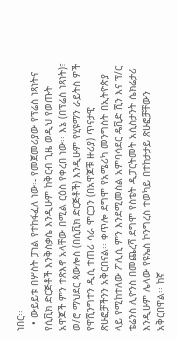ነበር፡፡
  • ውይይቱ በሦስት ፓነል የተከፋፈለ ነው፡- የመጀመሪያው የፕሬስ ነጻነትና የሲቪክ ድርጅቶች እንቅስቃሴ እንዲሁም ከቅርብ ጊዜ ወዲህ የወጡት አዋጆች ምን ተጽእኖ አላቸው በሚል ርዕስ የቀረበ ነው፡፡ እኔ (በፕሬስ ነጻነት)፣ ወ/ሮ ማህደር ጳውሎስ (በሲቪክ ድርጅቶች) እንዲሁም የሂዩማን ራይትስ ዎች የዋሺንግተን ዲሲ ተጠሪ ሳራ ሞርጋን (በአዋጆቹ ዙሪያ) ጥናታዊ ጽሁፎቻችንን አቅርበናል፡፡ ቀጥሎ ደግሞ የአሜሪካ መንግስት በኢትዮጵያ ላይ የሚከተለው ፖሊሲ ምን እንደሚመስል አምባሳደር ዴቪድ ሺን እና ፕ/ር ቴሬንስ ሊዮንስ በመጨረሻ ደግሞ የስቴት ዲፓርትመት አሲስታንት ሴክሬታሪ እንዲሁም ሌላው የዩኤስ ኮንግረስ ተወካይ በተከታታይ ጽሁፎቻቸውን አቅርበዋል፡፡ ከኛ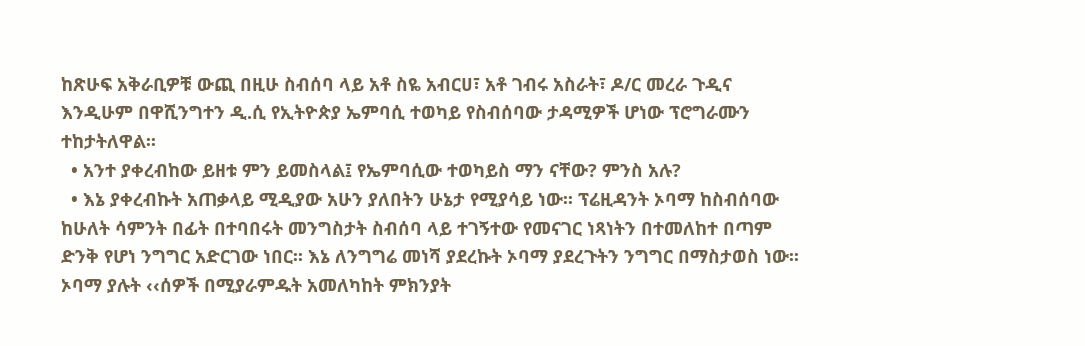ከጽሁፍ አቅራቢዎቹ ውጪ በዚሁ ስብሰባ ላይ አቶ ስዬ አብርሀ፣ አቶ ገብሩ አስራት፣ ዶ/ር መረራ ጉዲና እንዲሁም በዋሺንግተን ዲ.ሲ የኢትዮጵያ ኤምባሲ ተወካይ የስብሰባው ታዳሚዎች ሆነው ፕሮግራሙን ተከታትለዋል፡፡
  • አንተ ያቀረብከው ይዘቱ ምን ይመስላል፤ የኤምባሲው ተወካይስ ማን ናቸው? ምንስ አሉ?
  • እኔ ያቀረብኩት አጠቃላይ ሚዲያው አሁን ያለበትን ሁኔታ የሚያሳይ ነው፡፡ ፕሬዚዳንት ኦባማ ከስብሰባው ከሁለት ሳምንት በፊት በተባበሩት መንግስታት ስብሰባ ላይ ተገኝተው የመናገር ነጻነትን በተመለከተ በጣም ድንቅ የሆነ ንግግር አድርገው ነበር፡፡ እኔ ለንግግሬ መነሻ ያደረኩት ኦባማ ያደረጉትን ንግግር በማስታወስ ነው፡፡ ኦባማ ያሉት ‹‹ሰዎች በሚያራምዱት አመለካከት ምክንያት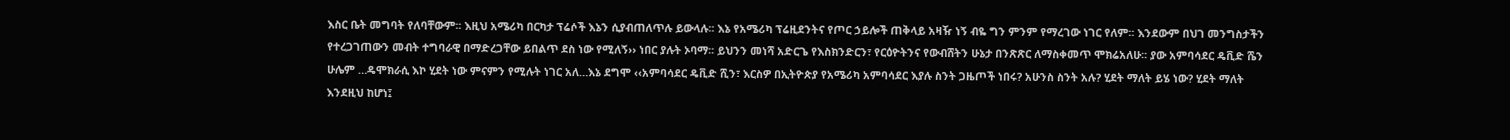እስር ቤት መግባት የለባቸውም፡፡ እዚህ አሜሪካ በርካታ ፕሬሶች እኔን ሲያብጠለጥሉ ይውላሉ፡፡ እኔ የአሜሪካ ፕሬዚደንትና የጦር ኃይሎች ጠቅላይ አዛዥ ነኝ ብዬ ግን ምንም የማረገው ነገር የለም፡፡ እንደውም በህገ መንግስታችን የተረጋገጠውን መብት ተግባራዊ በማድረጋቸው ይበልጥ ደስ ነው የሚለኝ›› ነበር ያሉት ኦባማ፡፡ ይህንን መነሻ አድርጌ የእስክንድርን፣ የርዕዮትንና የውብሸትን ሁኔታ በንጽጽር ለማስቀመጥ ሞክሬአለሁ፡፡ ያው አምባሳደር ዴቪድ ሼን ሁሌም …ዴሞክራሲ እኮ ሂደት ነው ምናምን የሚሉት ነገር አለ…እኔ ደግሞ ‹‹አምባሳደር ዴቪድ ሺን፣ እርስዎ በኢትዮጵያ የአሜሪካ አምባሳደር እያሉ ስንት ጋዜጦች ነበሩ? አሁንስ ስንት አሉ? ሂደት ማለት ይሄ ነው? ሂደት ማለት እንደዚህ ከሆነ፤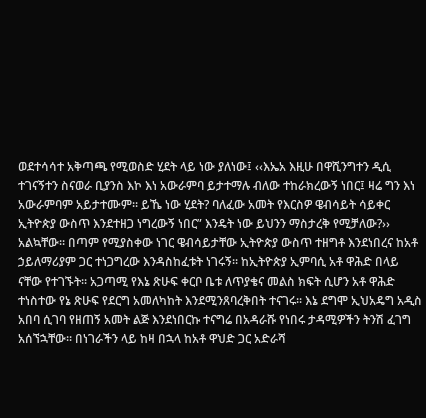ወደተሳሳተ አቅጣጫ የሚወስድ ሂደት ላይ ነው ያለነው፤ ‹‹እኤአ እዚሁ በዋሺንግተን ዲሲ ተገናኝተን ስናወራ ቢያንስ እኮ እነ አውራምባ ይታተማሉ ብለው ተከራክረውኝ ነበር፤ ዛሬ ግን እነ አውራምባም አይታተሙም፡፡ ይኼ ነው ሂደት? ባለፈው አመት የእርስዎ ዌብሳይት ሳይቀር ኢትዮጵያ ውስጥ እንደተዘጋ ነግረውኝ ነበር” እንዴት ነው ይህንን ማስታረቅ የሚቻለው?›› አልኳቸው፡፡ በጣም የሚያስቀው ነገር ዌብሳይታቸው ኢትዮጵያ ውስጥ ተዘግቶ እንደነበረና ከአቶ ኃይለማሪያም ጋር ተነጋግረው እንዳስከፈቱት ነገሩኝ፡፡ ከኢትዮጵያ ኢምባሲ አቶ ዋሕድ በላይ ናቸው የተገኙት፡፡ አጋጣሚ የእኔ ጽሁፍ ቀርቦ ቤቱ ለጥያቄና መልስ ክፍት ሲሆን አቶ ዋሕድ ተነስተው የኔ ጽሁፍ የደርግ አመለካከት እንደሚንጸባረቅበት ተናገሩ፡፡ እኔ ደግሞ ኢህአዴግ አዲስ አበባ ሲገባ የዘጠኝ አመት ልጅ እንደነበርኩ ተናግሬ በአዳራሹ የነበሩ ታዳሚዎችን ትንሽ ፈገግ አሰኘኋቸው፡፡ በነገራችን ላይ ከዛ በኋላ ከአቶ ዋህድ ጋር አድራሻ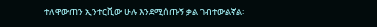ተለዋውጠን ኢንተርቪው ሁሉ እንደሚሰጡኝ ቃል ገብተውልኛል፡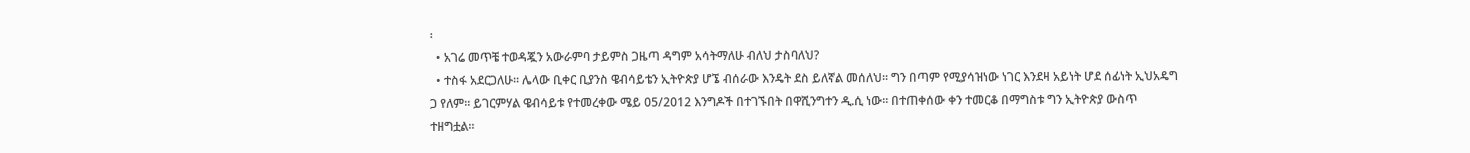፡
  • አገሬ መጥቼ ተወዳጇን አውራምባ ታይምስ ጋዜጣ ዳግም አሳትማለሁ ብለህ ታስባለህ?
  • ተስፋ አደርጋለሁ፡፡ ሌላው ቢቀር ቢያንስ ዌብሳይቴን ኢትዮጵያ ሆኜ ብሰራው እንዴት ደስ ይለኛል መሰለህ፡፡ ግን በጣም የሚያሳዝነው ነገር እንደዛ አይነት ሆደ ሰፊነት ኢህአዴግ ጋ የለም፡፡ ይገርምሃል ዌብሳይቱ የተመረቀው ሜይ 05/2012 እንግዶች በተገኙበት በዋሺንግተን ዲ.ሲ ነው፡፡ በተጠቀሰው ቀን ተመርቆ በማግስቱ ግን ኢትዮጵያ ውስጥ ተዘግቷል፡፡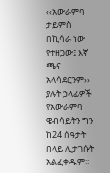‹‹አውራምባ ታይምስ በኪሳራ ነው የተዘጋው፤ እኛ ጫና አላሳደርንም›› ያሉት ኃላፊዎች የአውራምባ ዌብሳይትን ግን ከ24 ሰዓታት በላይ ሊታገሱት አልፈቀዱም፡፡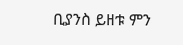ቢያንስ ይዘቱ ምን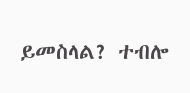ይመስላል? ተብሎ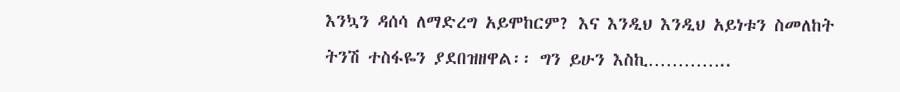እንኳን ዳሰሳ ለማድረግ አይሞከርም? እና እንዲህ እንዲህ አይነቱን ስመለከት ትንሽ ተስፋዬን ያደበዝዘዋል፡፡ ግን ይሁን እስኪ…………..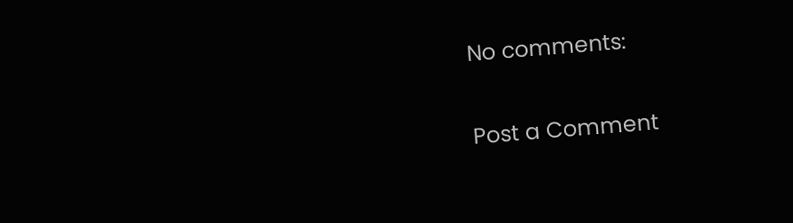No comments:

Post a Comment